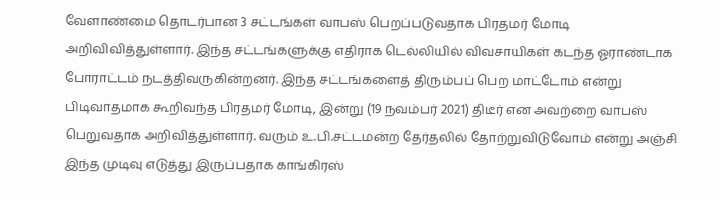வேளாண்மை தொடர்பான 3 சட்டங்கள் வாபஸ் பெறப்படுவதாக பிரதமர் மோடி அறிவிவித்துள்ளார். இந்த சட்டங்களுக்கு எதிராக டெல்லியில் விவசாயிகள் கடந்த ஓராண்டாக போராட்டம் நடத்திவருகின்றனர். இந்த சட்டங்களைத் திரும்பப் பெற மாட்டோம் என்று பிடிவாதமாக கூறிவந்த பிரதமர் மோடி, இன்று (19 நவம்பர் 2021) திடீர் என அவற்றை வாபஸ் பெறுவதாக அறிவித்துள்ளார். வரும் உ.பி.சட்டமன்ற தேர்தலில் தோற்றுவிடுவோம் என்று அஞ்சி இந்த முடிவு எடுத்து இருப்பதாக காங்கிரஸ்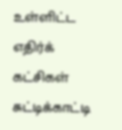உள்ளிட்ட எதிர்க் கட்சிகள் சுட்டிக்காட்டி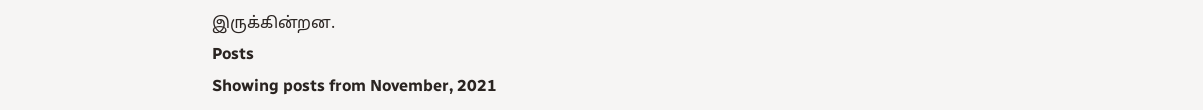இருக்கின்றன.
Posts
Showing posts from November, 2021